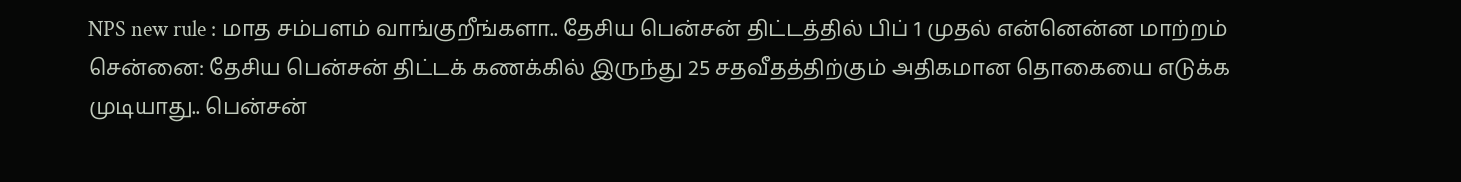NPS new rule : மாத சம்பளம் வாங்குறீங்களா.. தேசிய பென்சன் திட்டத்தில் பிப் 1 முதல் என்னென்ன மாற்றம்
சென்னை: தேசிய பென்சன் திட்டக் கணக்கில் இருந்து 25 சதவீதத்திற்கும் அதிகமான தொகையை எடுக்க முடியாது.. பென்சன்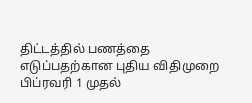திட்டத்தில் பணத்தை எடுப்பதற்கான புதிய விதிமுறை பிப்ரவரி 1 முதல்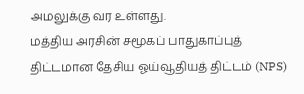அமலுக்கு வர உள்ளது.
மத்திய அரசின் சமூகப் பாதுகாப்புத் திட்டமான தேசிய ஓய்வூதியத் திட்டம் (NPS)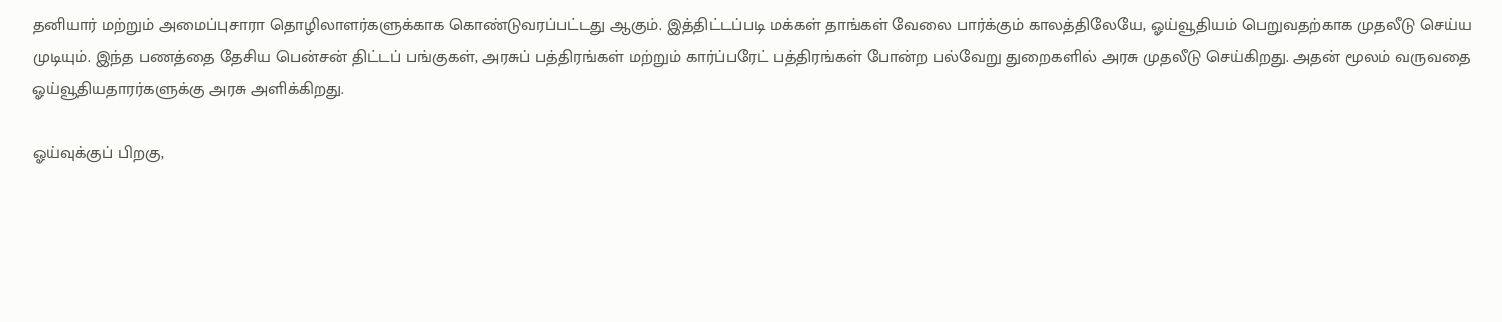தனியார் மற்றும் அமைப்புசாரா தொழிலாளர்களுக்காக கொண்டுவரப்பட்டது ஆகும். இத்திட்டப்படி மக்கள் தாங்கள் வேலை பார்க்கும் காலத்திலேயே, ஓய்வூதியம் பெறுவதற்காக முதலீடு செய்ய முடியும். இந்த பணத்தை தேசிய பென்சன் திட்டப் பங்குகள், அரசுப் பத்திரங்கள் மற்றும் கார்ப்பரேட் பத்திரங்கள் போன்ற பல்வேறு துறைகளில் அரசு முதலீடு செய்கிறது. அதன் மூலம் வருவதை ஓய்வூதியதாரர்களுக்கு அரசு அளிக்கிறது.

ஓய்வுக்குப் பிறகு,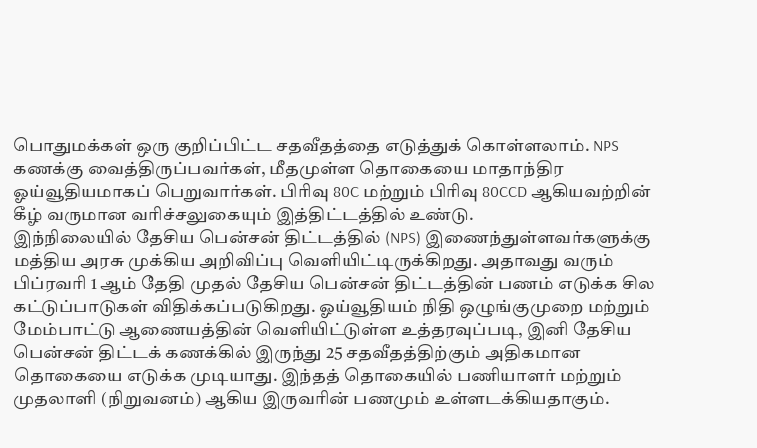பொதுமக்கள் ஒரு குறிப்பிட்ட சதவீதத்தை எடுத்துக் கொள்ளலாம். NPS கணக்கு வைத்திருப்பவர்கள், மீதமுள்ள தொகையை மாதாந்திர ஓய்வூதியமாகப் பெறுவார்கள். பிரிவு 80C மற்றும் பிரிவு 80CCD ஆகியவற்றின் கீழ் வருமான வரிச்சலுகையும் இத்திட்டத்தில் உண்டு.
இந்நிலையில் தேசிய பென்சன் திட்டத்தில் (NPS) இணைந்துள்ளவர்களுக்கு மத்திய அரசு முக்கிய அறிவிப்பு வெளியிட்டிருக்கிறது. அதாவது வரும் பிப்ரவரி 1 ஆம் தேதி முதல் தேசிய பென்சன் திட்டத்தின் பணம் எடுக்க சில கட்டுப்பாடுகள் விதிக்கப்படுகிறது. ஓய்வூதியம் நிதி ஒழுங்குமுறை மற்றும் மேம்பாட்டு ஆணையத்தின் வெளியிட்டுள்ள உத்தரவுப்படி, இனி தேசிய பென்சன் திட்டக் கணக்கில் இருந்து 25 சதவீதத்திற்கும் அதிகமான தொகையை எடுக்க முடியாது. இந்தத் தொகையில் பணியாளர் மற்றும் முதலாளி (நிறுவனம்) ஆகிய இருவரின் பணமும் உள்ளடக்கியதாகும்.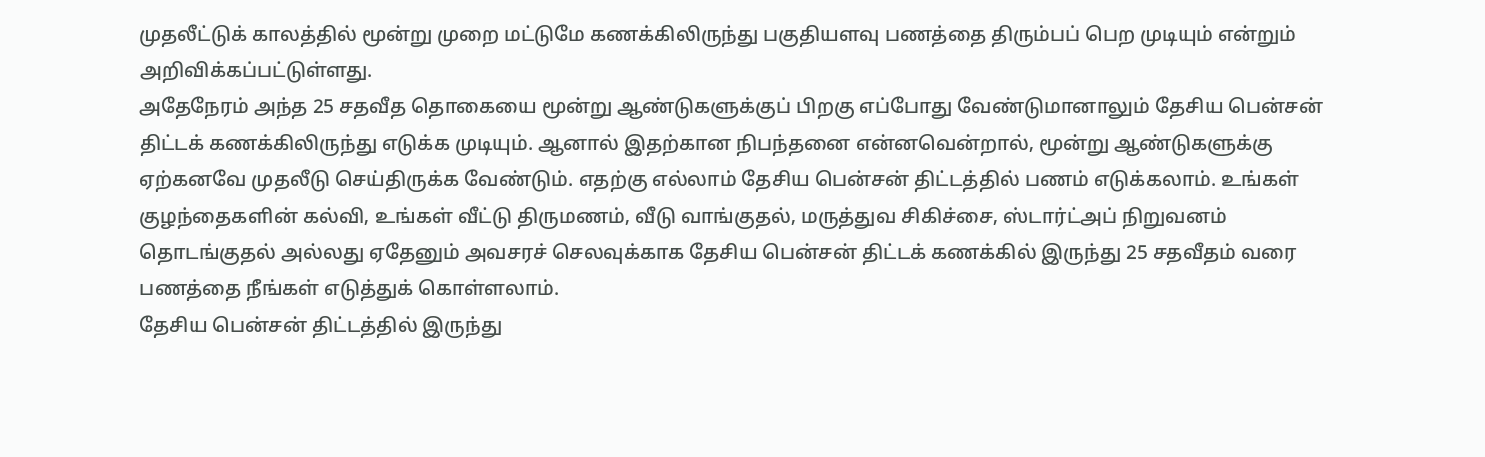முதலீட்டுக் காலத்தில் மூன்று முறை மட்டுமே கணக்கிலிருந்து பகுதியளவு பணத்தை திரும்பப் பெற முடியும் என்றும் அறிவிக்கப்பட்டுள்ளது.
அதேநேரம் அந்த 25 சதவீத தொகையை மூன்று ஆண்டுகளுக்குப் பிறகு எப்போது வேண்டுமானாலும் தேசிய பென்சன் திட்டக் கணக்கிலிருந்து எடுக்க முடியும். ஆனால் இதற்கான நிபந்தனை என்னவென்றால், மூன்று ஆண்டுகளுக்கு ஏற்கனவே முதலீடு செய்திருக்க வேண்டும். எதற்கு எல்லாம் தேசிய பென்சன் திட்டத்தில் பணம் எடுக்கலாம். உங்கள் குழந்தைகளின் கல்வி, உங்கள் வீட்டு திருமணம், வீடு வாங்குதல், மருத்துவ சிகிச்சை, ஸ்டார்ட்அப் நிறுவனம் தொடங்குதல் அல்லது ஏதேனும் அவசரச் செலவுக்காக தேசிய பென்சன் திட்டக் கணக்கில் இருந்து 25 சதவீதம் வரை பணத்தை நீங்கள் எடுத்துக் கொள்ளலாம்.
தேசிய பென்சன் திட்டத்தில் இருந்து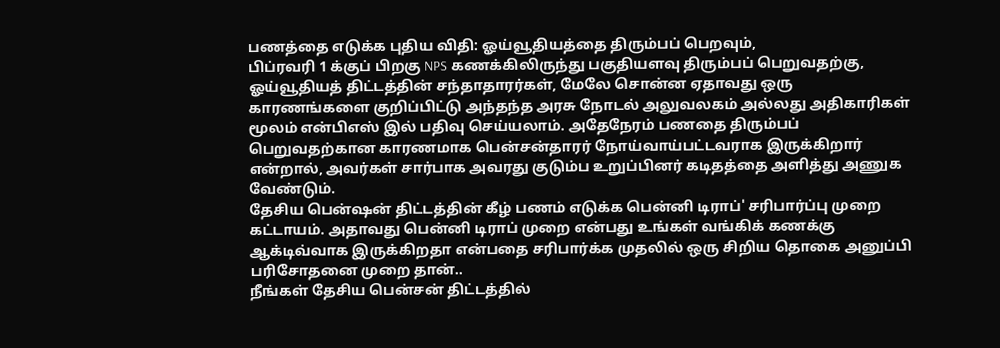பணத்தை எடுக்க புதிய விதி: ஓய்வூதியத்தை திரும்பப் பெறவும்,
பிப்ரவரி 1 க்குப் பிறகு NPS கணக்கிலிருந்து பகுதியளவு திரும்பப் பெறுவதற்கு, ஓய்வூதியத் திட்டத்தின் சந்தாதாரர்கள், மேலே சொன்ன ஏதாவது ஒரு காரணங்களை குறிப்பிட்டு அந்தந்த அரசு நோடல் அலுவலகம் அல்லது அதிகாரிகள் மூலம் என்பிஎஸ் இல் பதிவு செய்யலாம். அதேநேரம் பணதை திரும்பப் பெறுவதற்கான காரணமாக பென்சன்தாரர் நோய்வாய்பட்டவராக இருக்கிறார் என்றால், அவர்கள் சார்பாக அவரது குடும்ப உறுப்பினர் கடிதத்தை அளித்து அணுக வேண்டும்.
தேசிய பென்ஷன் திட்டத்தின் கீழ் பணம் எடுக்க பென்னி டிராப்' சரிபார்ப்பு முறை கட்டாயம். அதாவது பென்னி டிராப் முறை என்பது உங்கள் வங்கிக் கணக்கு ஆக்டிவ்வாக இருக்கிறதா என்பதை சரிபார்க்க முதலில் ஒரு சிறிய தொகை அனுப்பி பரிசோதனை முறை தான்..
நீங்கள் தேசிய பென்சன் திட்டத்தில்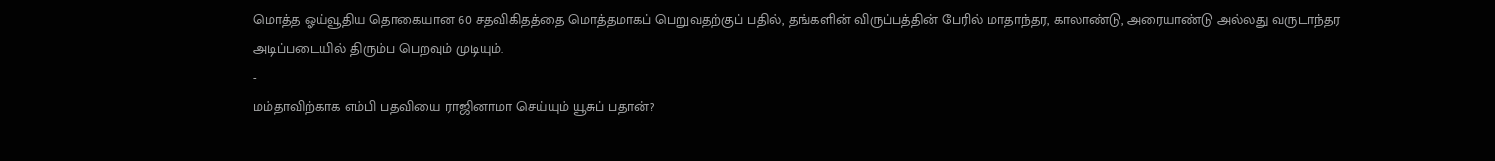மொத்த ஓய்வூதிய தொகையான 60 சதவிகிதத்தை மொத்தமாகப் பெறுவதற்குப் பதில், தங்களின் விருப்பத்தின் பேரில் மாதாந்தர, காலாண்டு, அரையாண்டு அல்லது வருடாந்தர அடிப்படையில் திரும்ப பெறவும் முடியும்.
-
மம்தாவிற்காக எம்பி பதவியை ராஜினாமா செய்யும் யூசுப் பதான்?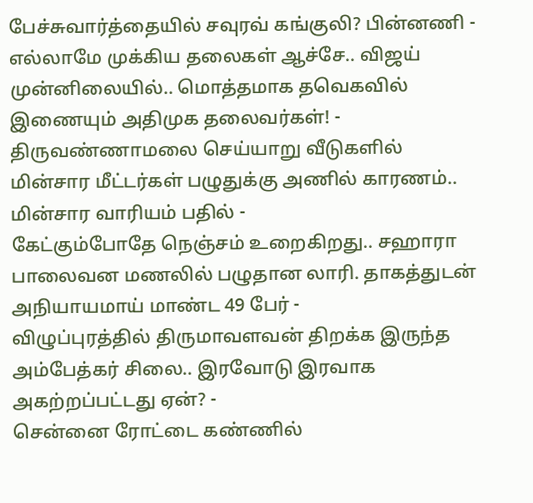பேச்சுவார்த்தையில் சவுரவ் கங்குலி? பின்னணி -
எல்லாமே முக்கிய தலைகள் ஆச்சே.. விஜய் முன்னிலையில்.. மொத்தமாக தவெகவில் இணையும் அதிமுக தலைவர்கள்! -
திருவண்ணாமலை செய்யாறு வீடுகளில் மின்சார மீட்டர்கள் பழுதுக்கு அணில் காரணம்.. மின்சார வாரியம் பதில் -
கேட்கும்போதே நெஞ்சம் உறைகிறது.. சஹாரா பாலைவன மணலில் பழுதான லாரி. தாகத்துடன் அநியாயமாய் மாண்ட 49 பேர் -
விழுப்புரத்தில் திருமாவளவன் திறக்க இருந்த அம்பேத்கர் சிலை.. இரவோடு இரவாக அகற்றப்பட்டது ஏன்? -
சென்னை ரோட்டை கண்ணில்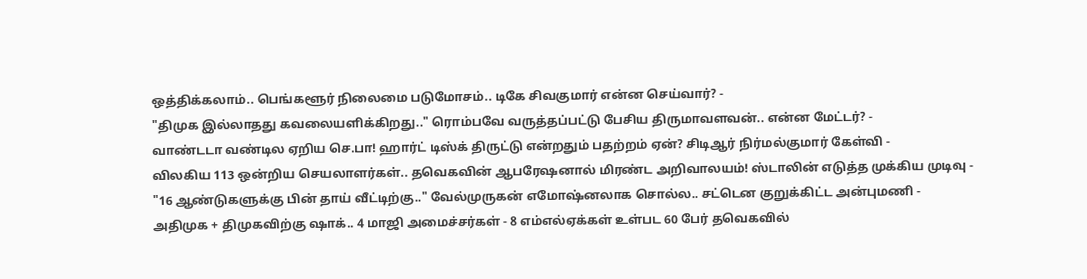ஒத்திக்கலாம்.. பெங்களூர் நிலைமை படுமோசம்.. டிகே சிவகுமார் என்ன செய்வார்? -
"திமுக இல்லாதது கவலையளிக்கிறது.." ரொம்பவே வருத்தப்பட்டு பேசிய திருமாவளவன்.. என்ன மேட்டர்? -
வாண்டடா வண்டில ஏறிய செ.பா! ஹார்ட் டிஸ்க் திருட்டு என்றதும் பதற்றம் ஏன்? சிடிஆர் நிர்மல்குமார் கேள்வி -
விலகிய 113 ஒன்றிய செயலாளர்கள்.. தவெகவின் ஆபரேஷனால் மிரண்ட அறிவாலயம்! ஸ்டாலின் எடுத்த முக்கிய முடிவு -
"16 ஆண்டுகளுக்கு பின் தாய் வீட்டிற்கு.." வேல்முருகன் எமோஷ்னலாக சொல்ல.. சட்டென குறுக்கிட்ட அன்புமணி -
அதிமுக + திமுகவிற்கு ஷாக்.. 4 மாஜி அமைச்சர்கள் - 8 எம்எல்ஏக்கள் உள்பட 60 பேர் தவெகவில்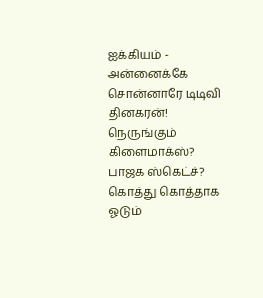ஐக்கியம் -
அன்னைக்கே சொன்னாரே டிடிவி தினகரன்! நெருங்கும் கிளைமாக்ஸ்? பாஜக ஸ்கெட்ச்? கொத்து கொத்தாக ஓடும்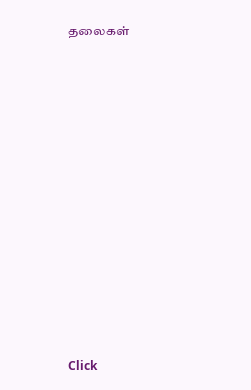தலைகள்












Click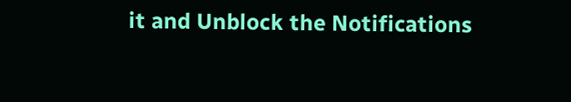it and Unblock the Notifications